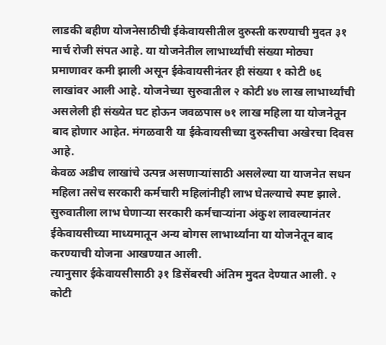लाडकी बहीण योजनेसाठीची ईकेवायसीतील दुरुस्ती करण्याची मुदत ३१ मार्च रोजी संपत आहे. या योजनेतील लाभार्थ्यांची संख्या मोठ्या प्रमाणावर कमी झाली असून ईकेवायसीनंतर ही संख्या १ कोटी ७६ लाखांवर आली आहे. योजनेच्या सुरुवातील २ कोटी ४७ लाख लाभार्थ्यांची असलेली ही संख्येत घट होऊन जवळपास ७१ लाख महिला या योजनेतून बाद होणार आहेत. मंगळवारी या ईकेवायसीच्या दुरुस्तीचा अखेरचा दिवस आहे.
केवळ अडीच लाखांचे उत्पन्न असणाऱ्यांसाठी असलेल्या या याजनेत सधन महिला तसेच सरकारी कर्मचारी महिलांनीही लाभ घेतल्याचे स्पष्ट झाले. सुरुवातीला लाभ घेणाऱ्या सरकारी कर्मचाऱ्यांना अंकुश लावल्यानंतर ईकेवायसीच्या माध्यमातून अन्य बोगस लाभार्थ्यांना या योजनेतून बाद करण्याची योजना आखण्यात आली.
त्यानुसार ईकेवायसीसाठी ३१ डिसेंबरची अंतिम मुदत देण्यात आली. २ कोटी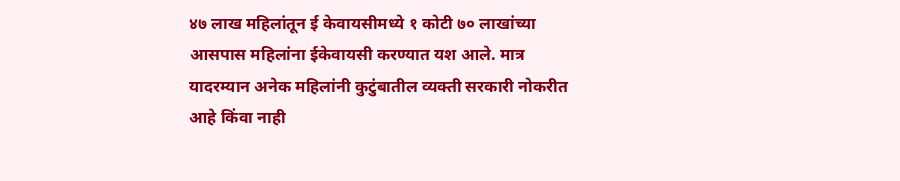४७ लाख महिलांतून ई केवायसीमध्ये १ कोटी ७० लाखांच्या आसपास महिलांना ईकेवायसी करण्यात यश आले. मात्र यादरम्यान अनेक महिलांनी कुटुंबातील व्यक्ती सरकारी नोकरीत आहे किंवा नाही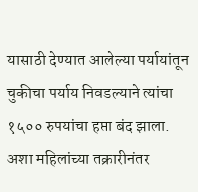यासाठी देण्यात आलेल्या पर्यायांतून चुकीचा पर्याय निवडल्याने त्यांचा १५०० रुपयांचा हप्ता बंद झाला. अशा महिलांच्या तक्रारीनंतर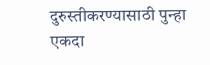दुरुस्तीकरण्यासाठी पुन्हा एकदा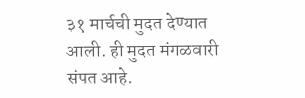३१ मार्चची मुदत देण्यात आली. ही मुदत मंगळवारी संपत आहे.